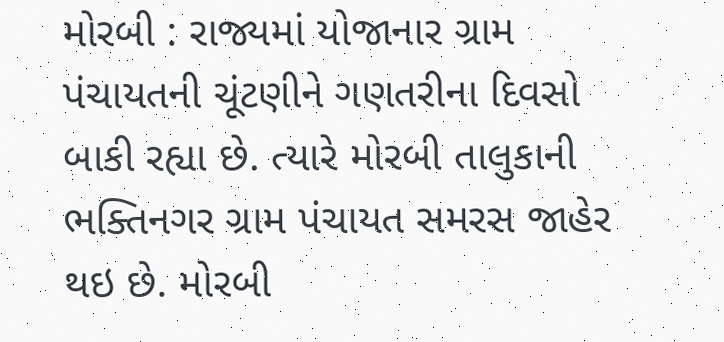મોરબી : રાજ્યમાં યોજાનાર ગ્રામ પંચાયતની ચૂંટણીને ગણતરીના દિવસો બાકી રહ્યા છે. ત્યારે મોરબી તાલુકાની ભક્તિનગર ગ્રામ પંચાયત સમરસ જાહેર થઇ છે. મોરબી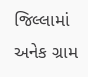જિલ્લામાં અનેક ગ્રામ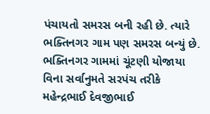પંચાયતો સમરસ બની રહી છે. ત્યારે ભક્તિનગર ગામ પણ સમરસ બન્યું છે. ભક્તિનગર ગામમાં ચૂંટણી યોજાયા વિના સર્વાનુમતે સરપંચ તરીકે મહેન્દ્રભાઈ દેવજીભાઈ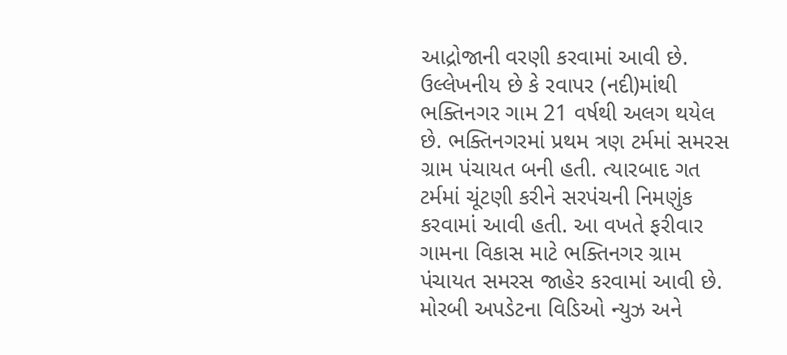આદ્રોજાની વરણી કરવામાં આવી છે. ઉલ્લેખનીય છે કે રવાપર (નદી)માંથી ભક્તિનગર ગામ 21 વર્ષથી અલગ થયેલ છે. ભક્તિનગરમાં પ્રથમ ત્રણ ટર્મમાં સમરસ ગ્રામ પંચાયત બની હતી. ત્યારબાદ ગત ટર્મમાં ચૂંટણી કરીને સરપંચની નિમણુંક કરવામાં આવી હતી. આ વખતે ફરીવાર ગામના વિકાસ માટે ભક્તિનગર ગ્રામ પંચાયત સમરસ જાહેર કરવામાં આવી છે. મોરબી અપડેટના વિડિઓ ન્યુઝ અને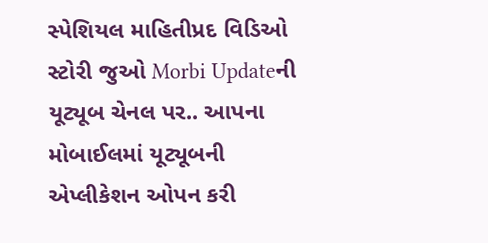સ્પેશિયલ માહિતીપ્રદ વિડિઓ સ્ટોરી જુઓ Morbi Updateની યૂટ્યૂબ ચેનલ પર.. આપના મોબાઈલમાં યૂટ્યૂબની એપ્લીકેશન ઓપન કરી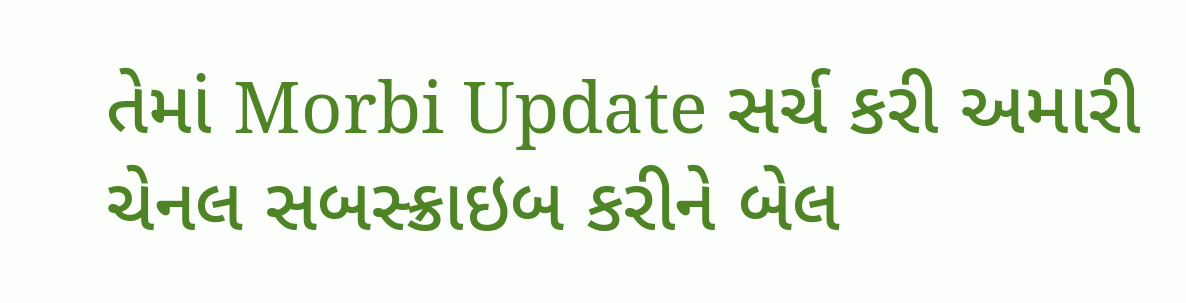તેમાં Morbi Update સર્ચ કરી અમારી ચેનલ સબસ્ક્રાઇબ કરીને બેલ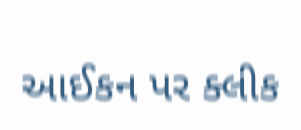આઈકન પર ક્લીક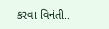કરવા વિનંતી..